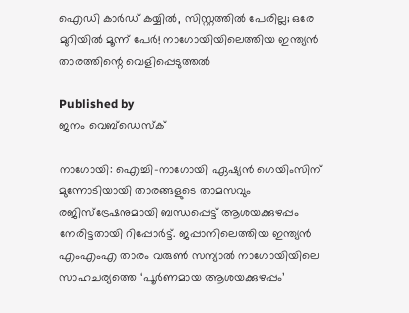ഐഡി കാര്‍ഡ് കയ്യില്‍, സിസ്റ്റത്തില്‍ പേരില്ല; ഒരേ മുറിയില്‍ മൂന്ന് പേര്‍! നാഗോയിയിലെത്തിയ ഇന്ത്യന്‍ താരത്തിന്റെ വെളിപ്പെടുത്തല്‍

Published by
ജനം വെബ്‌ഡെസ്ക്

നാഗോയി: ഐച്ചി-നാഗോയി ഏഷ്യന്‍ ഗെയിംസിന് മുന്നോടിയായി താരങ്ങളുടെ താമസവും രജിസ്‌ട്രേഷനുമായി ബന്ധപ്പെട്ട് ആശയക്കുഴപ്പം നേരിട്ടതായി റിപ്പോര്‍ട്ട്. ജപ്പാനിലെത്തിയ ഇന്ത്യന്‍ എംഎംഎ താരം വരുണ്‍ സന്യാല്‍ നാഗോയിയിലെ സാഹചര്യത്തെ ‘പൂര്‍ണമായ ആശയക്കുഴപ്പം’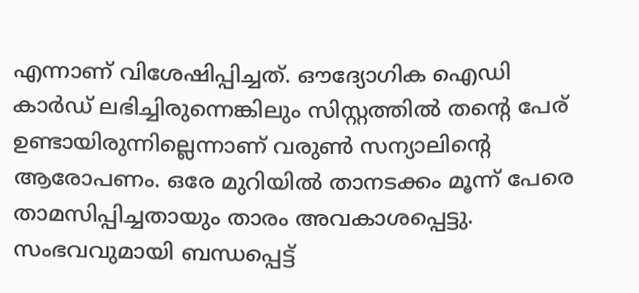എന്നാണ് വിശേഷിപ്പിച്ചത്. ഔദ്യോഗിക ഐഡി കാര്‍ഡ് ലഭിച്ചിരുന്നെങ്കിലും സിസ്റ്റത്തില്‍ തന്റെ പേര് ഉണ്ടായിരുന്നില്ലെന്നാണ് വരുണ്‍ സന്യാലിന്റെ ആരോപണം. ഒരേ മുറിയില്‍ താനടക്കം മൂന്ന് പേരെ താമസിപ്പിച്ചതായും താരം അവകാശപ്പെട്ടു. സംഭവവുമായി ബന്ധപ്പെട്ട്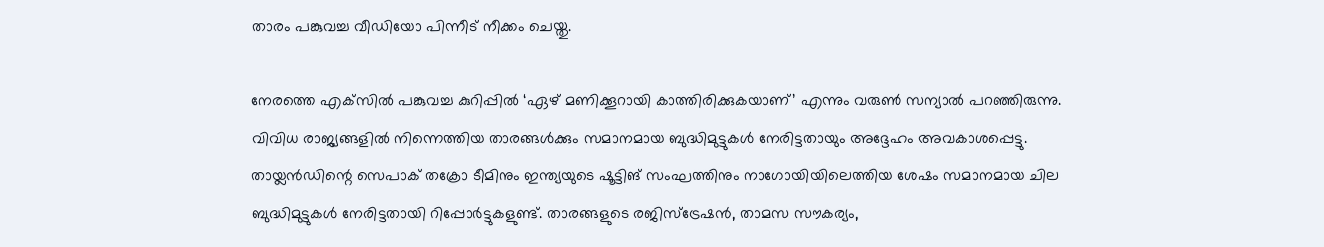താരം പങ്കുവച്ച വീഡിയോ പിന്നീട് നീക്കം ചെയ്തു.

നേരത്തെ എക്‌സില്‍ പങ്കുവച്ച കുറിപ്പില്‍ ‘ഏഴ് മണിക്കൂറായി കാത്തിരിക്കുകയാണ്’ എന്നും വരുണ്‍ സന്യാല്‍ പറഞ്ഞിരുന്നു. വിവിധ രാജ്യങ്ങളില്‍ നിന്നെത്തിയ താരങ്ങള്‍ക്കും സമാനമായ ബുദ്ധിമുട്ടുകള്‍ നേരിട്ടതായും അദ്ദേഹം അവകാശപ്പെട്ടു. തായ്ലന്‍ഡിന്റെ സെപാക് തക്രോ ടീമിനും ഇന്ത്യയുടെ ഷൂട്ടിങ് സംഘത്തിനും നാഗോയിയിലെത്തിയ ശേഷം സമാനമായ ചില ബുദ്ധിമുട്ടുകള്‍ നേരിട്ടതായി റിപ്പോര്‍ട്ടുകളുണ്ട്. താരങ്ങളുടെ രജിസ്‌ട്രേഷന്‍, താമസ സൗകര്യം,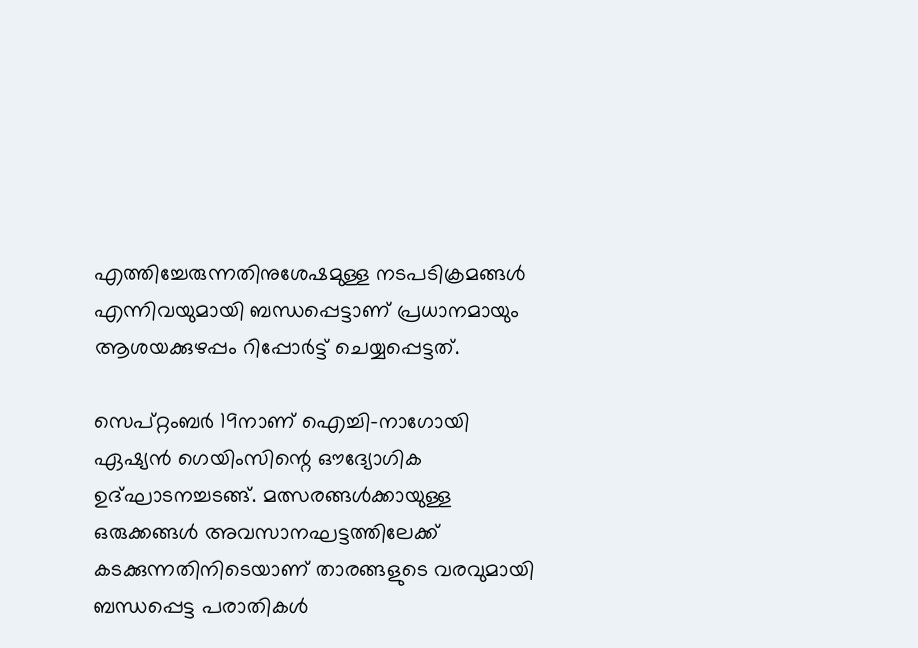എത്തിച്ചേരുന്നതിനുശേഷമുള്ള നടപടിക്രമങ്ങള്‍ എന്നിവയുമായി ബന്ധപ്പെട്ടാണ് പ്രധാനമായും ആശയക്കുഴപ്പം റിപ്പോര്‍ട്ട് ചെയ്യപ്പെട്ടത്.

സെപ്റ്റംബര്‍ 19നാണ് ഐച്ചി-നാഗോയി ഏഷ്യന്‍ ഗെയിംസിന്റെ ഔദ്യോഗിക ഉദ്ഘാടനച്ചടങ്ങ്. മത്സരങ്ങള്‍ക്കായുള്ള ഒരുക്കങ്ങള്‍ അവസാനഘട്ടത്തിലേക്ക് കടക്കുന്നതിനിടെയാണ് താരങ്ങളുടെ വരവുമായി ബന്ധപ്പെട്ട പരാതികള്‍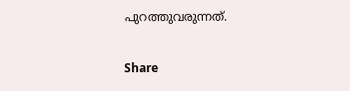പുറത്തുവരുന്നത്.

Share